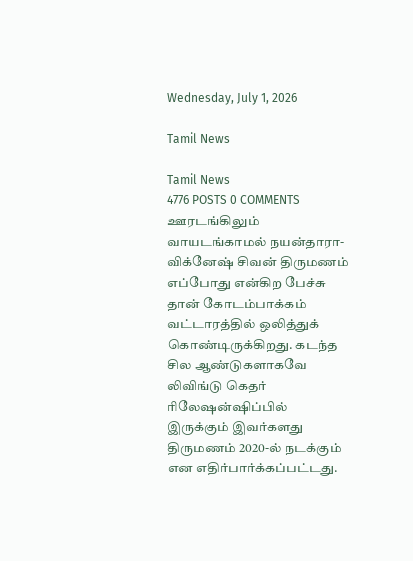Wednesday, July 1, 2026

Tamil News

Tamil News
4776 POSTS 0 COMMENTS
ஊரடங்கிலும் வாயடங்காமல் நயன்தாரா- விக்னேஷ் சிவன் திருமணம் எப்போது என்கிற பேச்சு தான் கோடம்பாக்கம் வட்டாரத்தில் ஒலித்துக் கொண்டிருக்கிறது. கடந்த சில ஆண்டுகளாகவே லிவிங்டு கெதர் ரிலேஷன்ஷிப்பில் இருக்கும் இவர்களது திருமணம் 2020-ல் நடக்கும் என எதிர்பார்க்கப்பட்டது.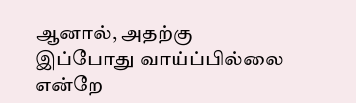ஆனால், அதற்கு இப்போது வாய்ப்பில்லை என்றே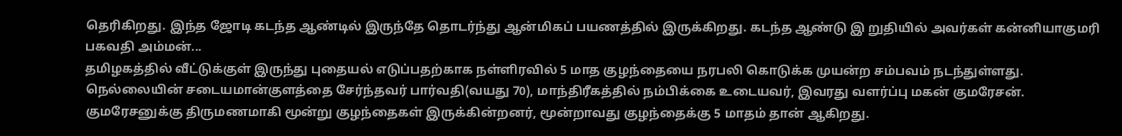தெரிகிறது. இந்த ஜோடி கடந்த ஆண்டில் இருந்தே தொடர்ந்து ஆன்மிகப் பயணத்தில் இருக்கிறது. கடந்த ஆண்டு இ றுதியில் அவர்கள் கன்னியாகுமரி பகவதி அம்மன்...
தமிழகத்தில் வீட்டுக்குள் இருந்து புதையல் எடுப்பதற்காக நள்ளிரவில் 5 மாத குழந்தையை நரபலி கொடுக்க முயன்ற சம்பவம் நடந்துள்ளது. நெல்லையின் சடையமான்குளத்தை சேர்ந்தவர் பார்வதி(வயது 70), மாந்திரீகத்தில் நம்பிக்கை உடையவர், இவரது வளர்ப்பு மகன் குமரேசன். குமரேசனுக்கு திருமணமாகி மூன்று குழந்தைகள் இருக்கின்றனர், மூன்றாவது குழந்தைக்கு 5 மாதம் தான் ஆகிறது.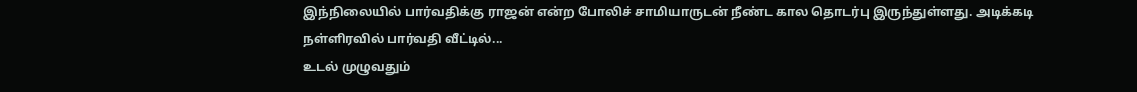இந்நிலையில் பார்வதிக்கு ராஜன் என்ற போலிச் சாமியாருடன் நீண்ட கால தொடர்பு இருந்துள்ளது. அடிக்கடி நள்ளிரவில் பார்வதி வீட்டில்...
உடல் முழுவதும்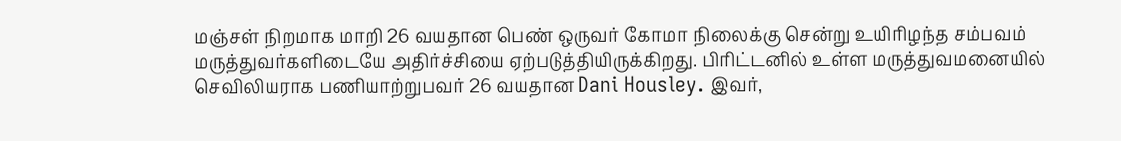மஞ்சள் நிறமாக மாறி 26 வயதான பெண் ஒருவர் கோமா நிலைக்கு சென்று உயிரிழந்த சம்பவம் மருத்துவர்களிடையே அதிர்ச்சியை ஏற்படுத்தியிருக்கிறது. பிரிட்டனில் உள்ள மருத்துவமனையில் செவிலியராக பணியாற்றுபவர் 26 வயதான Dani Housley. இவர்,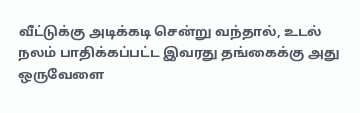வீட்டுக்கு அடிக்கடி சென்று வந்தால், உடல் நலம் பாதிக்கப்பட்ட இவரது தங்கைக்கு அது ஒருவேளை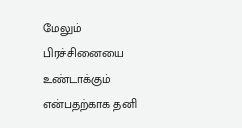மேலும் பிரச்சினையை உண்டாக்கும் என்பதற்காக தனி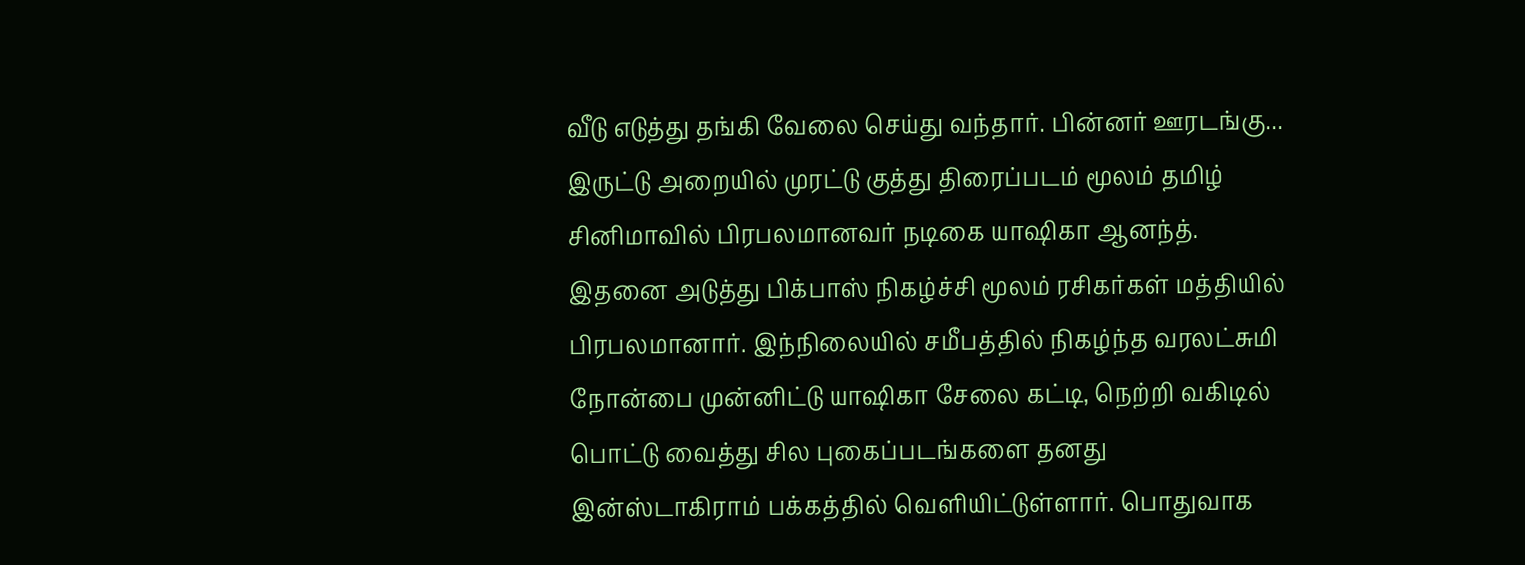வீடு எடுத்து தங்கி வேலை செய்து வந்தார். பின்னர் ஊரடங்கு...
இருட்டு அறையில் முரட்டு குத்து திரைப்படம் மூலம் தமிழ் சினிமாவில் பிரபலமானவர் நடிகை யாஷிகா ஆனந்த். இதனை அடுத்து பிக்பாஸ் நிகழ்ச்சி மூலம் ரசிகர்கள் மத்தியில் பிரபலமானார். இந்நிலையில் சமீபத்தில் நிகழ்ந்த வரலட்சுமி நோன்பை முன்னிட்டு யாஷிகா சேலை கட்டி, நெற்றி வகிடில் பொட்டு வைத்து சில புகைப்படங்களை தனது இன்ஸ்டாகிராம் பக்கத்தில் வெளியிட்டுள்ளார். பொதுவாக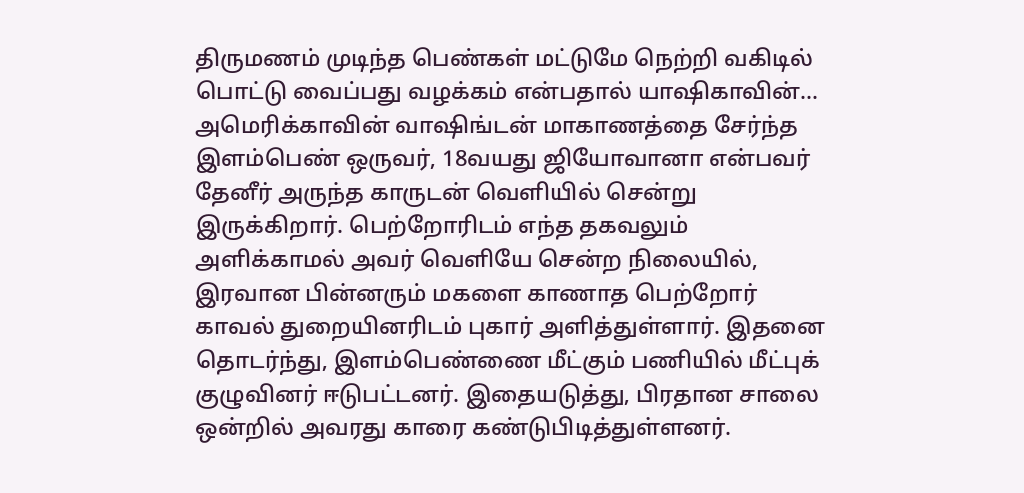திருமணம் முடிந்த பெண்கள் மட்டுமே நெற்றி வகிடில் பொட்டு வைப்பது வழக்கம் என்பதால் யாஷிகாவின்...
அமெரிக்காவின் வாஷிங்டன் மாகாணத்தை சேர்ந்த இளம்பெண் ஒருவர், 18வயது ஜியோவானா என்பவர் தேனீர் அருந்த காருடன் வெளியில் சென்று இருக்கிறார். பெற்றோரிடம் எந்த தகவலும் அளிக்காமல் அவர் வெளியே சென்ற நிலையில், இரவான பின்னரும் மகளை காணாத பெற்றோர் காவல் துறையினரிடம் புகார் அளித்துள்ளார். இதனை தொடர்ந்து, இளம்பெண்ணை மீட்கும் பணியில் மீட்புக் குழுவினர் ஈடுபட்டனர். இதையடுத்து, பிரதான சாலை ஒன்றில் அவரது காரை கண்டுபிடித்துள்ளனர்.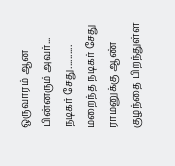ஒருவாரம் ஆன பின்னரும் அவர்...
நடிகர் சேது.......... மறைந்த நடிகர் சேது ராமனுக்கு ஆண் குழந்தை பிறந்துள்ள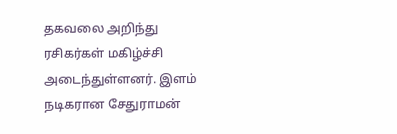தகவலை அறிந்து ரசிகர்கள் மகிழ்ச்சி அடைந்துள்ளனர். இளம் நடிகரான சேதுராமன்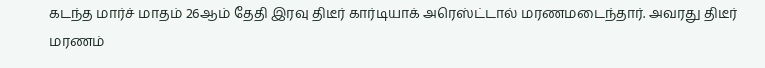கடந்த மார்ச் மாதம் 26ஆம் தேதி இரவு திடீர் கார்டியாக் அரெஸ்ட்டால் மரணமடைந்தார். அவரது திடீர் மரணம்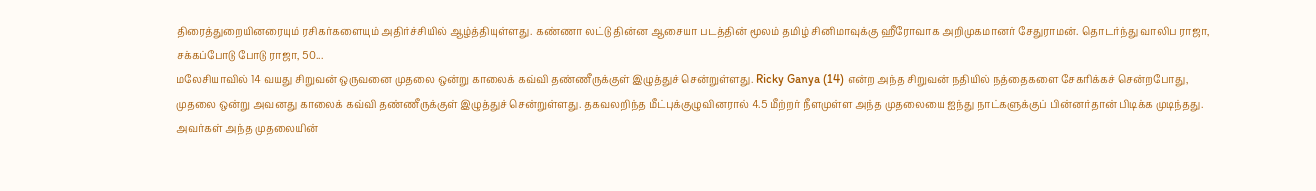திரைத்துறையினரையும் ரசிகர்களையும் அதிர்ச்சியில் ஆழ்த்தியுள்ளது. கண்ணா லட்டு தின்ன ஆசையா படத்தின் மூலம் தமிழ் சினிமாவுக்கு ஹீரோவாக அறிமுகமானர் சேதுராமன். தொடர்ந்து வாலிப ராஜா, சக்கப்போடு போடு ராஜா, 50...
மலேசியாவில் 14 வயது சிறுவன் ஒருவனை முதலை ஒன்று காலைக் கவ்வி தண்ணீருக்குள் இழுத்துச் சென்றுள்ளது. Ricky Ganya (14) என்ற அந்த சிறுவன் நதியில் நத்தைகளை சேகரிக்கச் சென்றபோது, முதலை ஒன்று அவனது காலைக் கவ்வி தண்ணீருக்குள் இழுத்துச் சென்றுள்ளது. தகவலறிந்த மீட்புக்குழுவினரால் 4.5 மீற்றர் நீளமுள்ள அந்த முதலையை ஐந்து நாட்களுக்குப் பின்னர்தான் பிடிக்க முடிந்தது. அவர்கள் அந்த முதலையின்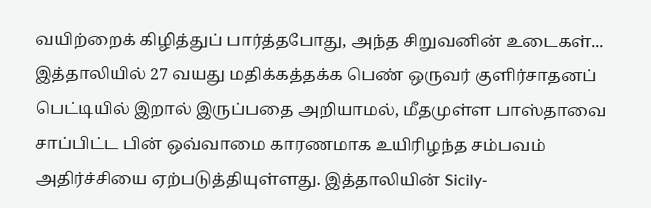வயிற்றைக் கிழித்துப் பார்த்தபோது, அந்த சிறுவனின் உடைகள்...
இத்தாலியில் 27 வயது மதிக்கத்தக்க பெண் ஒருவர் குளிர்சாதனப் பெட்டியில் இறால் இருப்பதை அறியாமல், மீதமுள்ள பாஸ்தாவை சாப்பிட்ட பின் ஒவ்வாமை காரணமாக உயிரிழந்த சம்பவம் அதிர்ச்சியை ஏற்படுத்தியுள்ளது. இத்தாலியின் Sicily-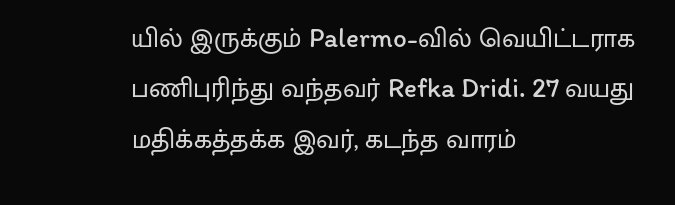யில் இருக்கும் Palermo-வில் வெயிட்டராக பணிபுரிந்து வந்தவர் Refka Dridi. 27 வயது மதிக்கத்தக்க இவர், கடந்த வாரம்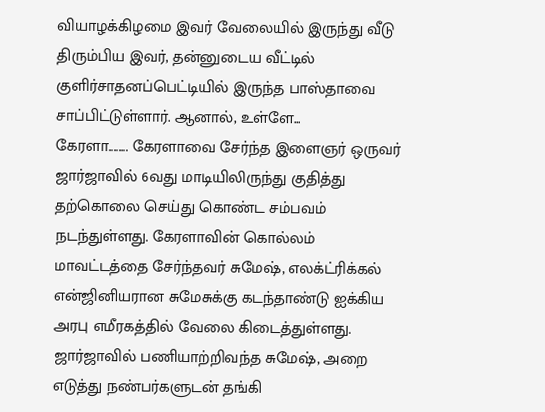வியாழக்கிழமை இவர் வேலையில் இருந்து வீடு திரும்பிய இவர், தன்னுடைய வீட்டில் குளிர்சாதனப்பெட்டியில் இருந்த பாஸ்தாவை சாப்பிட்டுள்ளார். ஆனால், உள்ளே...
கேரளா........ கேரளாவை சேர்ந்த இளைஞர் ஒருவர் ஜார்ஜாவில் 6வது மாடியிலிருந்து குதித்து தற்கொலை செய்து கொண்ட சம்பவம் நடந்துள்ளது. கேரளாவின் கொல்லம் மாவட்டத்தை சேர்ந்தவர் சுமேஷ், எலக்ட்ரிக்கல் என்ஜினியரான சுமேசுக்கு கடந்தாண்டு ஐக்கிய அரபு எமீரகத்தில் வேலை கிடைத்துள்ளது. ஜார்ஜாவில் பணியாற்றிவந்த சுமேஷ், அறை எடுத்து நண்பர்களுடன் தங்கி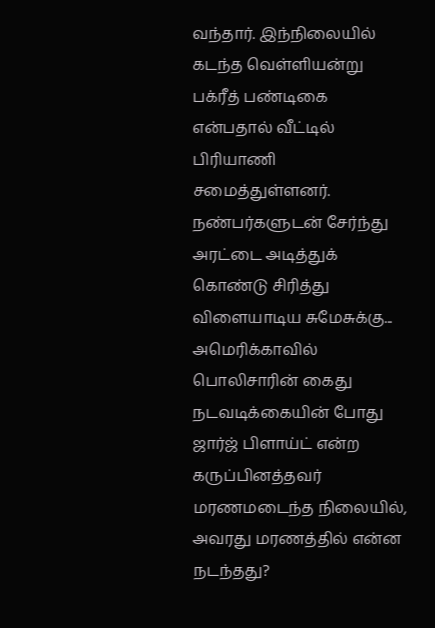வந்தார். இந்நிலையில் கடந்த வெள்ளியன்று பக்ரீத் பண்டிகை என்பதால் வீட்டில் பிரியாணி சமைத்துள்ளனர். நண்பர்களுடன் சேர்ந்து அரட்டை அடித்துக் கொண்டு சிரித்து விளையாடிய சுமேசுக்கு...
அமெரிக்காவில் பொலிசாரின் கைது நடவடிக்கையின் போது ஜார்ஜ் பிளாய்ட் என்ற கருப்பினத்தவர் மரணமடைந்த நிலையில், அவரது மரணத்தில் என்ன நடந்தது?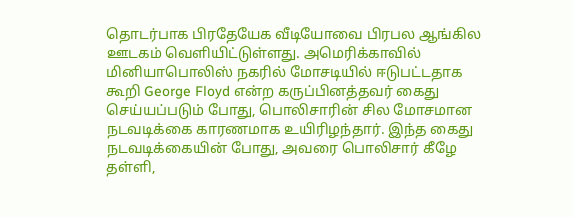தொடர்பாக பிரதேயேக வீடியோவை பிரபல ஆங்கில ஊடகம் வெளியிட்டுள்ளது. அமெரிக்காவில் மினியாபொலிஸ் நகரில் மோசடியில் ஈடுபட்டதாக கூறி George Floyd என்ற கருப்பினத்தவர் கைது செய்யப்படும் போது, பொலிசாரின் சில மோசமான நடவடிக்கை காரணமாக உயிரிழந்தார். இந்த கைது நடவடிக்கையின் போது, அவரை பொலிசார் கீழே தள்ளி,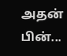அதன் பின்...